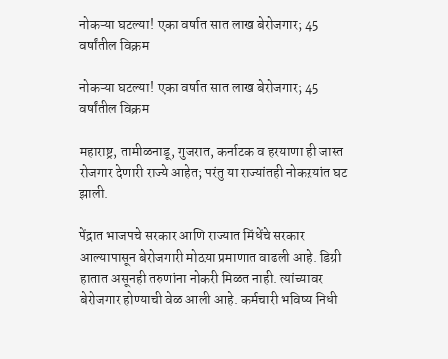नोकऱ्या घटल्या! एका वर्षात सात लाख बेरोजगार; 45 वर्षांतील विक्रम

नोकऱ्या घटल्या! एका वर्षात सात लाख बेरोजगार; 45 वर्षांतील विक्रम

महाराष्ट्र, तामीळनाडू, गुजरात, कर्नाटक व हरयाणा ही जास्त रोजगार देणारी राज्ये आहेत; परंतु या राज्यांतही नोकऱयांत घट झाली.

पेंद्रात भाजपचे सरकार आणि राज्यात मिंधेंचे सरकार आल्यापासून बेरोजगारी मोठय़ा प्रमाणात वाढली आहे. डिग्री हातात असूनही तरुणांना नोकरी मिळत नाही. त्यांच्यावर बेरोजगार होण्याची वेळ आली आहे. कर्मचारी भविष्य निधी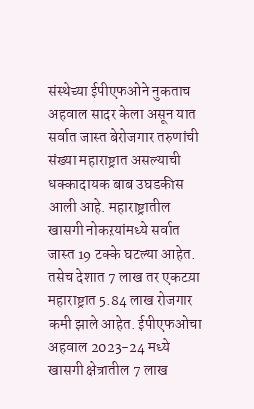संस्थेच्या ईपीएफओने नुकताच अहवाल सादर केला असून यात सर्वात जास्त बेरोजगार तरुणांची संख्या महाराष्ट्रात असल्याची धक्कादायक बाब उघडकीस आली आहे. महाराष्ट्रातील खासगी नोकऱयांमध्ये सर्वात जास्त 19 टक्के घटल्या आहेत. तसेच देशात 7 लाख तर एकटय़ा महाराष्ट्रात 5.84 लाख रोजगार कमी झाले आहेत. ईपीएफओचा अहवाल 2023-24 मध्ये खासगी क्षेत्रातील 7 लाख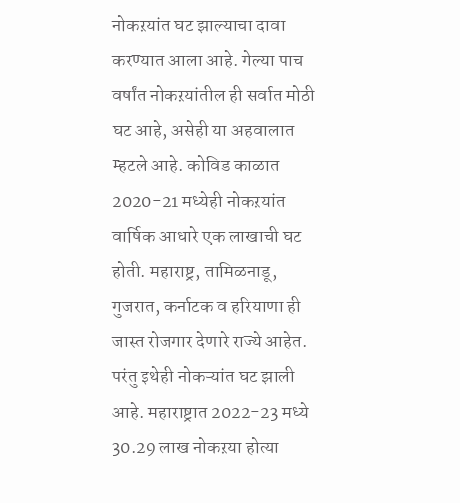नोकऱयांत घट झाल्याचा दावा करण्यात आला आहे. गेल्या पाच वर्षांत नोकऱयांतील ही सर्वात मोठी घट आहे, असेही या अहवालात म्हटले आहे. कोविड काळात 2020-21 मध्येही नोकऱयांत वार्षिक आधारे एक लाखाची घट होती. महाराष्ट्र, तामिळनाडू, गुजरात, कर्नाटक व हरियाणा ही जास्त रोजगार देणारे राज्ये आहेत. परंतु इथेही नोकऱ्यांत घट झाली आहे. महाराष्ट्रात 2022-23 मध्ये 30.29 लाख नोकऱया होत्या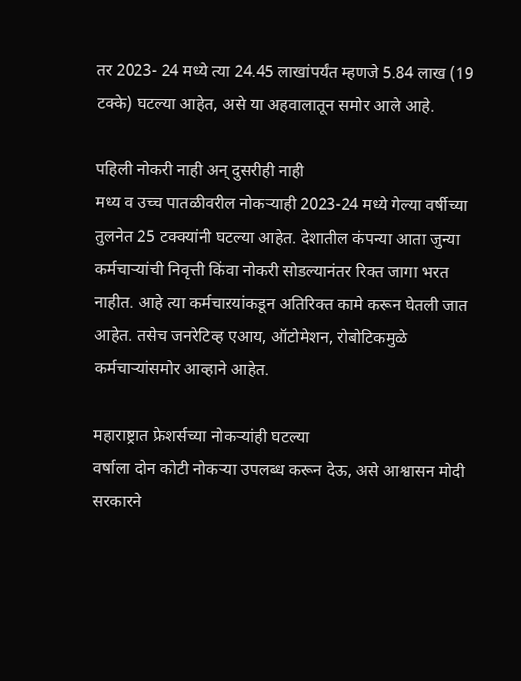तर 2023- 24 मध्ये त्या 24.45 लाखांपर्यंत म्हणजे 5.84 लाख (19 टक्के) घटल्या आहेत, असे या अहवालातून समोर आले आहे.

पहिली नोकरी नाही अन् दुसरीही नाही
मध्य व उच्च पातळीवरील नोकऱ्याही 2023-24 मध्ये गेल्या वर्षीच्या तुलनेत 25 टक्क्यांनी घटल्या आहेत. देशातील कंपन्या आता जुन्या कर्मचाऱ्यांची निवृत्ती किंवा नोकरी सोडल्यानंतर रिक्त जागा भरत नाहीत. आहे त्या कर्मचाऱयांकडून अतिरिक्त कामे करून घेतली जात आहेत. तसेच जनरेटिव्ह एआय, ऑटोमेशन, रोबोटिकमुळे कर्मचाऱ्यांसमोर आव्हाने आहेत.

महाराष्ट्रात फ्रेशर्सच्या नोकऱ्यांही घटल्या
वर्षाला दोन कोटी नोकऱ्या उपलब्ध करून देऊ, असे आश्वासन मोदी सरकारने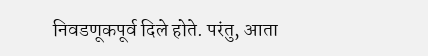निवडणूकपूर्व दिले होते. परंतु, आता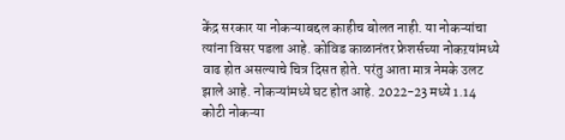केंद्र सरकार या नोकऱ्याबद्दल काहीच बोलत नाही. या नोकऱ्यांचा त्यांना विसर पडला आहे. कोविड काळानंतर फ्रेशर्सच्या नोकऱयांमध्ये वाढ होत असल्याचे चित्र दिसत होते. परंतु आता मात्र नेमके उलट झाले आहे. नोकऱ्यांमध्ये घट होत आहे. 2022-23 मध्ये 1.14 कोटी नोकऱ्या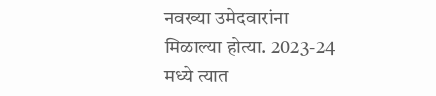नवख्या उमेदवारांना मिळाल्या होत्या. 2023-24 मध्ये त्यात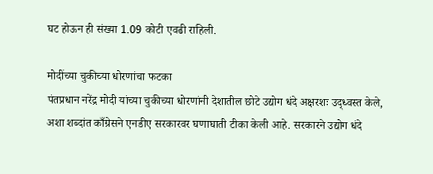घट होऊन ही संख्या 1.09 कोटी एवढी राहिली.

मोदींच्या चुकीच्या धोरणांचा फटका
पंतप्रधान नरेंद्र मोदी यांच्या चुकीच्या धोरणांनी देशातील छोटे उद्योग धंदे अक्षरशः उद्ध्वस्त केले, अशा शब्दांत काँग्रेसने एनडीए सरकारवर घणाघाती टीका केली आहे. सरकारने उद्योग धंदे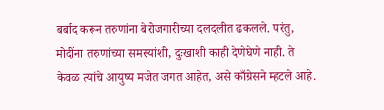बर्बाद करून तरुणांना बेरोजगारीच्या दलदलीत ढकलले. परंतु, मोदींना तरुणांच्या समस्यांशी, दुःखाशी काही देणेघेणे नाही. ते केवळ त्यांचे आयुष्य मजेत जगत आहेत, असे काँग्रेसने म्हटले आहे.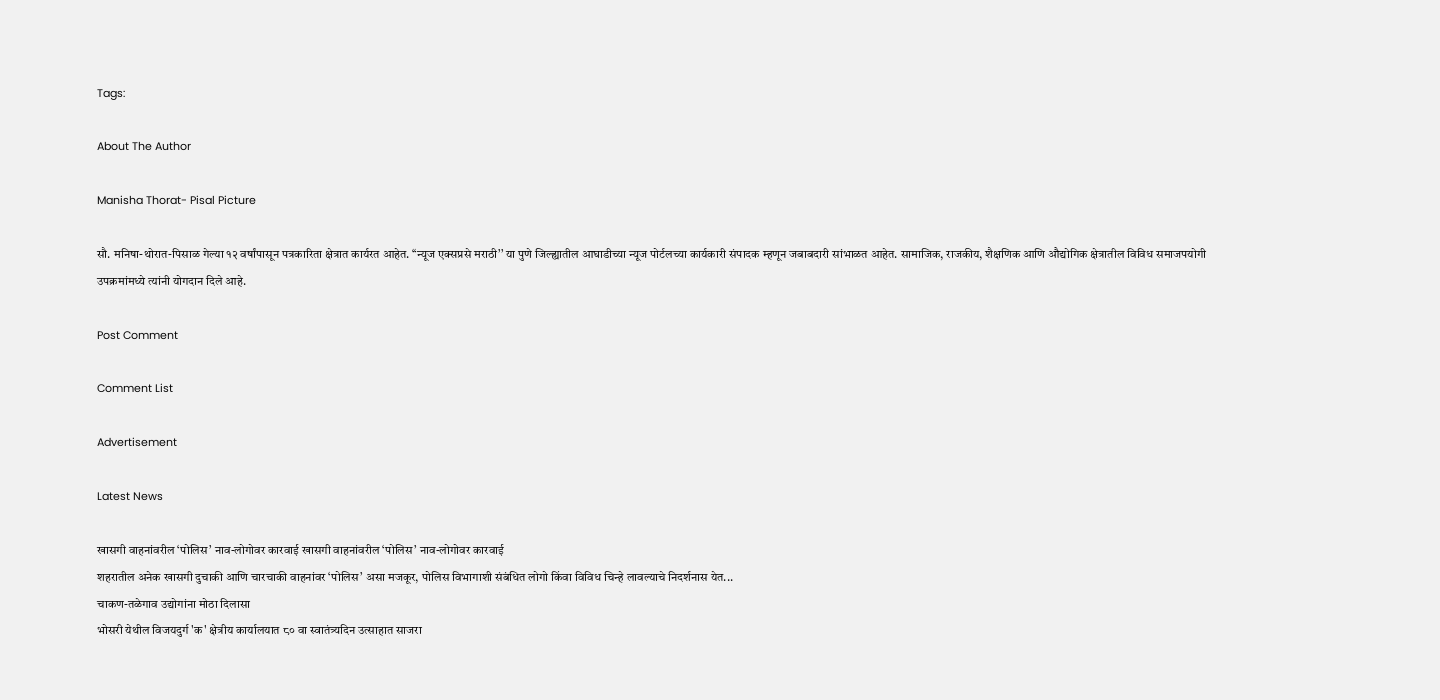Tags:

About The Author

Manisha Thorat- Pisal Picture

सौ. मनिषा-थोरात-पिसाळ गेल्या १२ वर्षांपासून पत्रकारिता क्षेत्रात कार्यरत आहेत. ‘‘न्यूज एक्सप्रसे मराठी’’ या पुणे जिल्ह्यातील आघाडीच्या न्यूज पोर्टलच्या कार्यकारी संपादक म्हणून जबाबदारी सांभाळत आहेत. सामाजिक, राजकीय, शैक्षणिक आणि औद्योगिक क्षेत्रातील विविध समाजपयोगी उपक्रमांमध्ये त्यांनी योगदान दिले आहे.

Post Comment

Comment List

Advertisement

Latest News

खासगी वाहनांवरील ‘पोलिस’ नाव-लोगोवर कारवाई खासगी वाहनांवरील ‘पोलिस’ नाव-लोगोवर कारवाई
शहरातील अनेक खासगी दुचाकी आणि चारचाकी वाहनांवर ‘पोलिस’ असा मजकूर, पोलिस विभागाशी संबंधित लोगो किंवा विविध चिन्हे लावल्याचे निदर्शनास येत...
चाकण-तळेगाव उद्योगांना मोठा दिलासा
भोसरी येथील विजयदुर्ग 'क' क्षेत्रीय कार्यालयात ८० वा स्वातंत्र्यदिन उत्साहात साजरा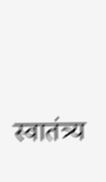स्वातंत्र्य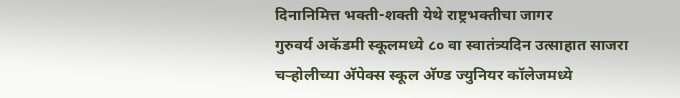दिनानिमित्त भक्ती-शक्ती येथे राष्ट्रभक्तीचा जागर
गुरुवर्य अकॅडमी स्कूलमध्ये ८० वा स्वातंत्र्यदिन उत्साहात साजरा
चऱ्होलीच्या अ‍ॅपेक्स स्कूल अ‍ॅण्ड ज्युनियर कॉलेजमध्ये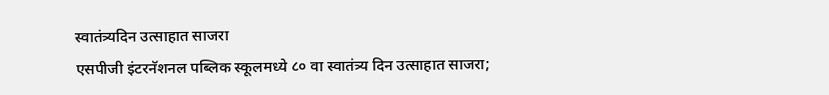स्वातंत्र्यदिन उत्साहात साजरा
एसपीजी इंटरनॅशनल पब्लिक स्कूलमध्ये ८० वा स्वातंत्र्य दिन उत्साहात साजरा;